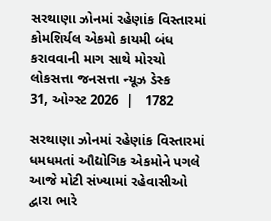સરથાણા ઝોનમાં રહેણાંક વિસ્તારમાં કોમશિર્યલ એકમો કાયમી બંધ કરાવવાની માગ સાથે મોરચો
લોકસત્તા જનસત્તા ન્યૂઝ ડેસ્ક
31, ઓગ્સ્ટ 2026  |   1782

સરથાણા ઝોનમાં રહેણાંક વિસ્તારમાં ધમધમતાં ઔદ્યોગિક એકમોને પગલે આજે મોટી સંખ્યામાં રહેવાસીઓ દ્વારા ભારે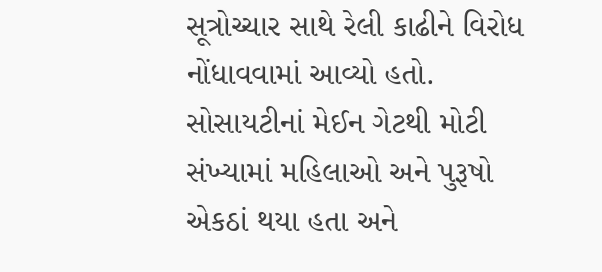સૂત્રોચ્ચાર સાથે રેલી કાઢીને વિરોધ નોંધાવવામાં આવ્યો હતો. સોસાયટીનાં મેઈન ગેટથી મોટી સંખ્યામાં મહિલાઓ અને પુરૂષો એકઠાં થયા હતા અને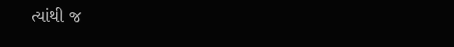ત્યાંથી જ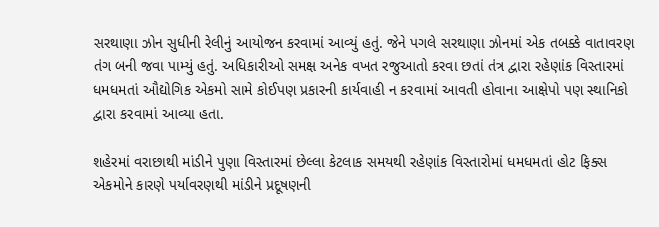સરથાણા ઝોન સુધીની રેલીનું આયોજન કરવામાં આવ્યું હતું. જેને પગલે સરથાણા ઝોનમાં એક તબક્કે વાતાવરણ તંગ બની જવા પામ્યું હતું. અધિકારીઓ સમક્ષ અનેક વખત રજુઆતો કરવા છતાં તંત્ર દ્વારા રહેણાંક વિસ્તારમાં ધમધમતાં ઔદ્યોગિક એકમો સામે કોઈપણ પ્રકારની કાર્યવાહી ન કરવામાં આવતી હોવાના આક્ષેપો પણ સ્થાનિકો દ્વારા કરવામાં આવ્યા હતા.

શહેરમાં વરાછાથી માંડીને પુણા વિસ્તારમાં છેલ્લા કેટલાક સમયથી રહેણાંક વિસ્તારોમાં ધમધમતાં હોટ ફિક્સ એકમોને કારણે પર્યાવરણથી માંડીને પ્રદૂષણની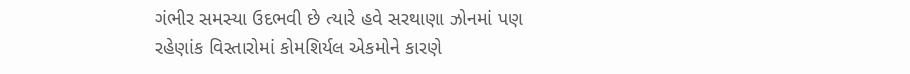ગંભીર સમસ્યા ઉદભવી છે ત્યારે હવે સરથાણા ઝોનમાં પણ રહેણાંક વિસ્તારોમાં કોમશિર્યલ એકમોને કારણે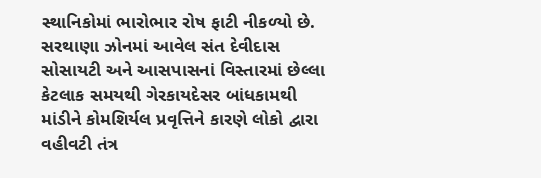સ્થાનિકોમાં ભારોભાર રોષ ફાટી નીકળ્યો છે. સરથાણા ઝોનમાં આવેલ સંત દેવીદાસ સોસાયટી અને આસપાસનાં વિસ્તારમાં છેલ્લા કેટલાક સમયથી ગેરકાયદેસર બાંધકામથી માંડીને કોમશિર્યલ પ્રવૃત્તિને કારણે લોકો દ્વારા વહીવટી તંત્ર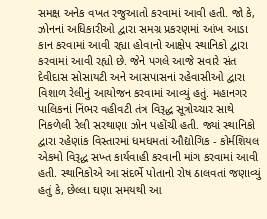સમક્ષ અનેક વખત રજુઆતો કરવામાં આવી હતી. જો કે, ઝોનનાં અધિકારીઓ દ્વારા સમગ્ર પ્રકરણમાં આંખ આડા કાન કરવામાં આવી રહ્યા હોવાનો આક્ષેપ સ્થાનિકો દ્વારા કરવામાં આવી રહ્યો છે. જેને પગલે આજે સવારે સંત દેવીદાસ સોસાયટી અને આસપાસનાં રહેવાસીઓ દ્વારા વિશાળ રેલીનું આયોજન કરવામાં આવ્યું હતું. મહાનગર પાલિકનાં નિંભર વહીવટી તંત્ર વિરૂદ્ધ સૂત્રોચ્ચાર સાથે નિકળેલી રેલી સરથાણા ઝોન પહોંચી હતી. જ્યાં સ્થાનિકો દ્વારા રહેણાંક વિસ્તારમાં ધમધમતાં ઔદ્યોગિક - કોર્મશિયલ એકમો વિરૂદ્ધ સખ્ત કાર્યવાહી કરવાની માંગ કરવામાં આવી હતી. સ્થાનિકોએ આ સંદર્ભે પોતાનો રોષ ઠાલવતાં જણાવ્યું હતું કે, છેલ્લા ઘણા સમયથી આ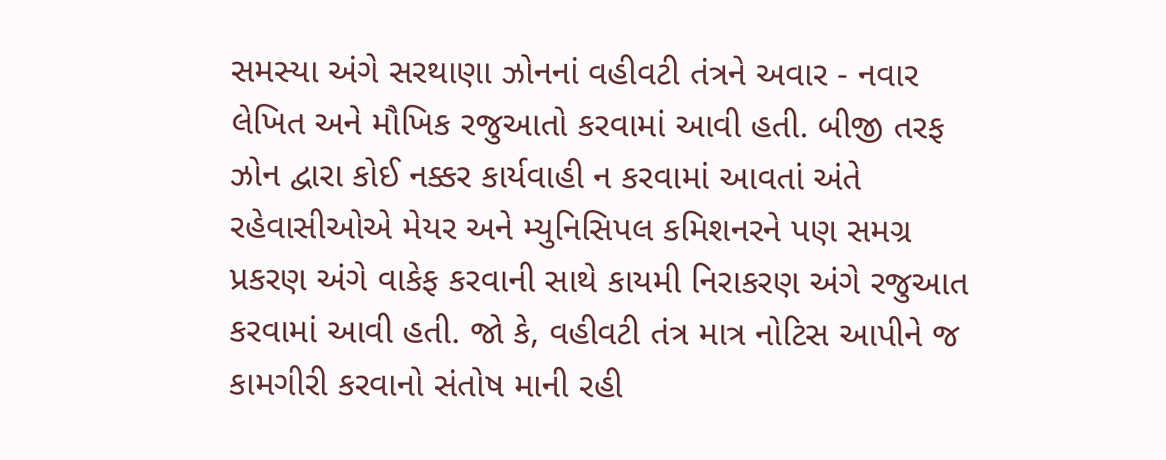સમસ્યા અંગે સરથાણા ઝોનનાં વહીવટી તંત્રને અવાર - નવાર લેખિત અને મૌખિક રજુઆતો કરવામાં આવી હતી. બીજી તરફ ઝોન દ્વારા કોઈ નક્કર કાર્યવાહી ન કરવામાં આવતાં અંતે રહેવાસીઓએ મેયર અને મ્યુનિસિપલ કમિશનરને પણ સમગ્ર પ્રકરણ અંગે વાકેફ કરવાની સાથે કાયમી નિરાકરણ અંગે રજુઆત કરવામાં આવી હતી. જો કે, વહીવટી તંત્ર માત્ર નોટિસ આપીને જ કામગીરી કરવાનો સંતોષ માની રહી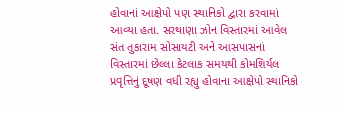હોવાનાં આક્ષેપો પણ સ્થાનિકો દ્વારા કરવામાં આવ્યા હતા. સરથાણા ઝોન વિસ્તારમાં આવેલ સંત તુકારામ સોસાયટી અને આસપાસનાં વિસ્તારમાં છેલ્લા કેટલાક સમયથી કોમશિર્યલ પ્રવૃત્તિનું દૂષણ વધી રહ્યુ હોવાના આક્ષેપો સ્થાનિકો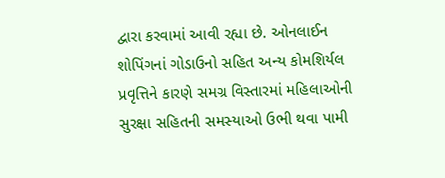દ્વારા કરવામાં આવી રહ્યા છે. ઓનલાઈન શોપિંગનાં ગોડાઉનો સહિત અન્ય કોમશિર્યલ પ્રવૃત્તિને કારણે સમગ્ર વિસ્તારમાં મહિલાઓની સુરક્ષા સહિતની સમસ્યાઓ ઉભી થવા પામી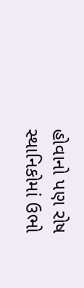હોવાનો પણ રોષ સ્થાનિકોમાં ઉભો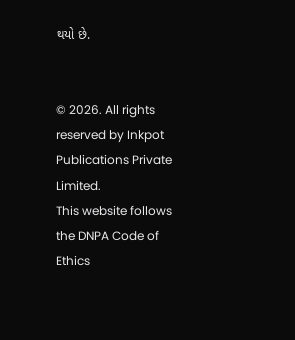થયો છે.


© 2026. All rights reserved by Inkpot Publications Private Limited.
This website follows the DNPA Code of Ethics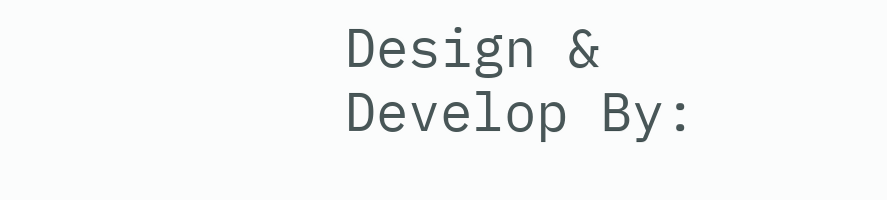Design & Develop By: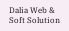Dalia Web & Soft Solution